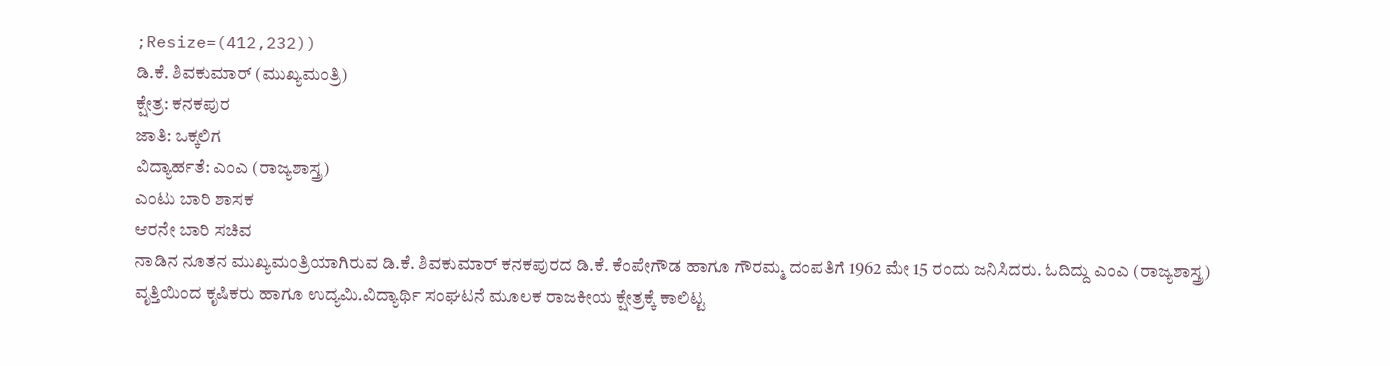;Resize=(412,232))
ಡಿ.ಕೆ. ಶಿವಕುಮಾರ್ (ಮುಖ್ಯಮಂತ್ರಿ)
ಕ್ಷೇತ್ರ: ಕನಕಪುರ
ಜಾತಿ: ಒಕ್ಕಲಿಗ
ವಿದ್ಯಾರ್ಹತೆ: ಎಂಎ (ರಾಜ್ಯಶಾಸ್ತ್ರ)
ಎಂಟು ಬಾರಿ ಶಾಸಕ
ಆರನೇ ಬಾರಿ ಸಚಿವ
ನಾಡಿನ ನೂತನ ಮುಖ್ಯಮಂತ್ರಿಯಾಗಿರುವ ಡಿ.ಕೆ. ಶಿವಕುಮಾರ್ ಕನಕಪುರದ ಡಿ.ಕೆ. ಕೆಂಪೇಗೌಡ ಹಾಗೂ ಗೌರಮ್ಮ ದಂಪತಿಗೆ 1962 ಮೇ 15 ರಂದು ಜನಿಸಿದರು. ಓದಿದ್ದು ಎಂಎ (ರಾಜ್ಯಶಾಸ್ತ್ರ) ವೃತ್ತಿಯಿಂದ ಕೃಷಿಕರು ಹಾಗೂ ಉದ್ಯಮಿ.ವಿದ್ಯಾರ್ಥಿ ಸಂಘಟನೆ ಮೂಲಕ ರಾಜಕೀಯ ಕ್ಷೇತ್ರಕ್ಕೆ ಕಾಲಿಟ್ಟ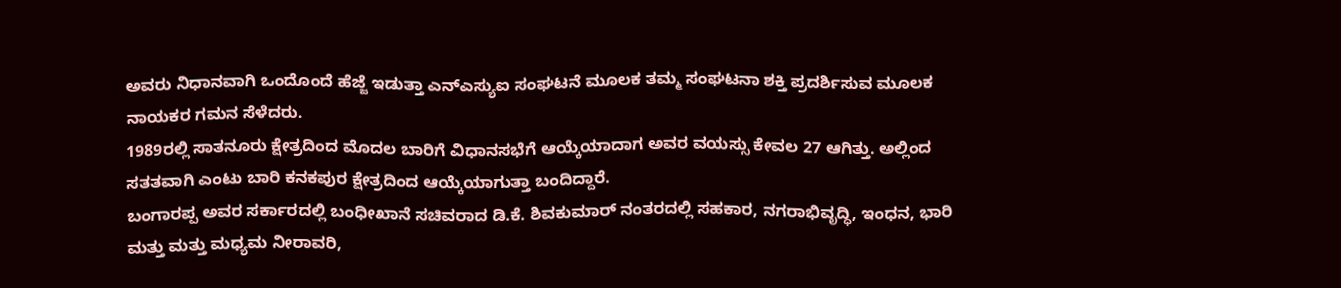ಅವರು ನಿಧಾನವಾಗಿ ಒಂದೊಂದೆ ಹೆಜ್ಜೆ ಇಡುತ್ತಾ ಎನ್ಎಸ್ಯುಐ ಸಂಘಟನೆ ಮೂಲಕ ತಮ್ಮ ಸಂಘಟನಾ ಶಕ್ತಿ ಪ್ರದರ್ಶಿಸುವ ಮೂಲಕ ನಾಯಕರ ಗಮನ ಸೆಳೆದರು.
1989ರಲ್ಲಿ ಸಾತನೂರು ಕ್ಷೇತ್ರದಿಂದ ಮೊದಲ ಬಾರಿಗೆ ವಿಧಾನಸಭೆಗೆ ಆಯ್ಕೆಯಾದಾಗ ಅವರ ವಯಸ್ಸು ಕೇವಲ 27 ಆಗಿತ್ತು. ಅಲ್ಲಿಂದ ಸತತವಾಗಿ ಎಂಟು ಬಾರಿ ಕನಕಪುರ ಕ್ಷೇತ್ರದಿಂದ ಆಯ್ಕೆಯಾಗುತ್ತಾ ಬಂದಿದ್ದಾರೆ.
ಬಂಗಾರಪ್ಪ ಅವರ ಸರ್ಕಾರದಲ್ಲಿ ಬಂಧೀಖಾನೆ ಸಚಿವರಾದ ಡಿ.ಕೆ. ಶಿವಕುಮಾರ್ ನಂತರದಲ್ಲಿ ಸಹಕಾರ, ನಗರಾಭಿವೃದ್ಧಿ, ಇಂಧನ, ಭಾರಿ ಮತ್ತು ಮತ್ತು ಮಧ್ಯಮ ನೀರಾವರಿ,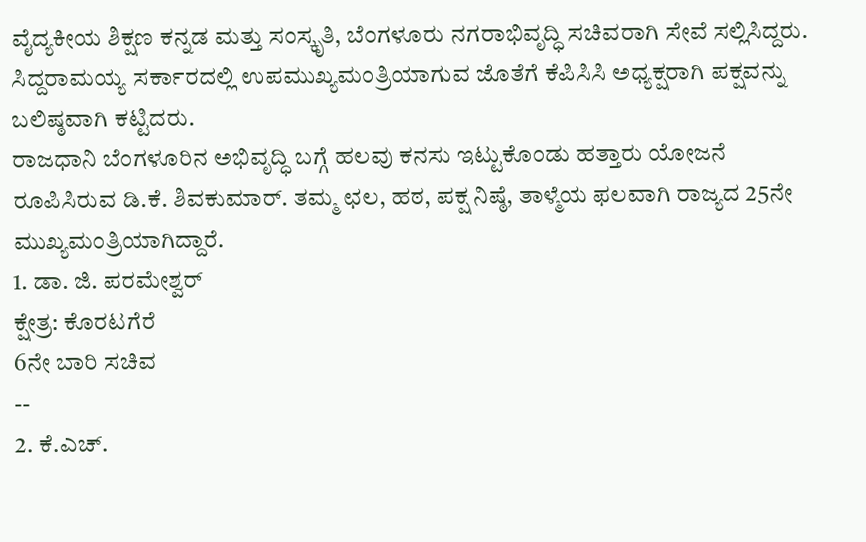ವೈದ್ಯಕೀಯ ಶಿಕ್ಷಣ ಕನ್ನಡ ಮತ್ತು ಸಂಸ್ಕೃತಿ, ಬೆಂಗಳೂರು ನಗರಾಭಿವೃದ್ಧಿ ಸಚಿವರಾಗಿ ಸೇವೆ ಸಲ್ಲಿಸಿದ್ದರು. ಸಿದ್ದರಾಮಯ್ಯ ಸರ್ಕಾರದಲ್ಲಿ ಉಪಮುಖ್ಯಮಂತ್ರಿಯಾಗುವ ಜೊತೆಗೆ ಕೆಪಿಸಿಸಿ ಅಧ್ಯಕ್ಷರಾಗಿ ಪಕ್ಷವನ್ನು ಬಲಿಷ್ಠವಾಗಿ ಕಟ್ಟಿದರು.
ರಾಜಧಾನಿ ಬೆಂಗಳೂರಿನ ಅಭಿವೃದ್ಧಿ ಬಗ್ಗೆ ಹಲವು ಕನಸು ಇಟ್ಟುಕೊಂಡು ಹತ್ತಾರು ಯೋಜನೆ ರೂಪಿಸಿರುವ ಡಿ.ಕೆ. ಶಿವಕುಮಾರ್. ತಮ್ಮ ಛಲ, ಹಠ, ಪಕ್ಷ ನಿಷ್ಠೆ, ತಾಳ್ಮೆಯ ಫಲವಾಗಿ ರಾಜ್ಯದ 25ನೇ ಮುಖ್ಯಮಂತ್ರಿಯಾಗಿದ್ದಾರೆ.
1. ಡಾ. ಜಿ. ಪರಮೇಶ್ವರ್
ಕ್ಷೇತ್ರ: ಕೊರಟಗೆರೆ
6ನೇ ಬಾರಿ ಸಚಿವ
--
2. ಕೆ.ಎಚ್.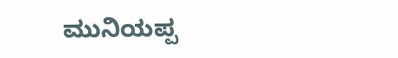ಮುನಿಯಪ್ಪ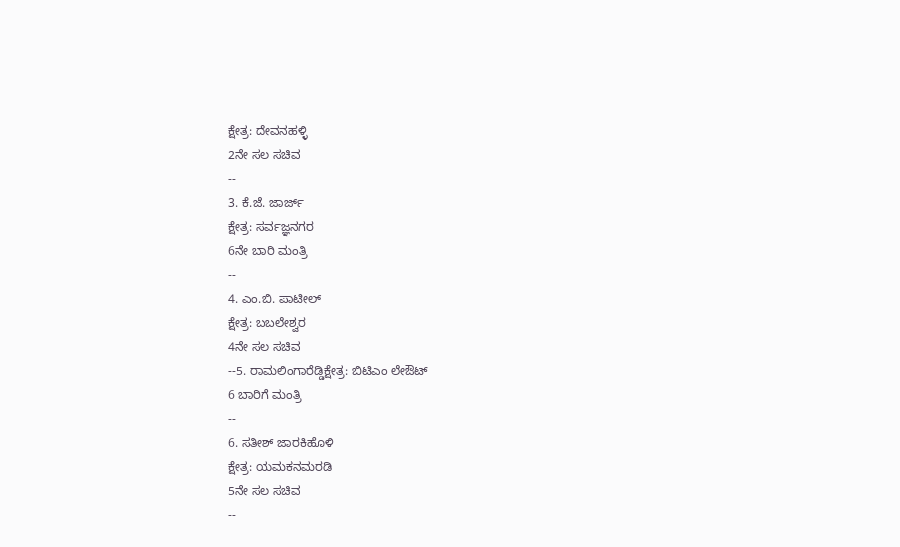ಕ್ಷೇತ್ರ: ದೇವನಹಳ್ಳಿ
2ನೇ ಸಲ ಸಚಿವ
--
3. ಕೆ.ಜೆ. ಜಾರ್ಜ್
ಕ್ಷೇತ್ರ: ಸರ್ವಜ್ಞನಗರ
6ನೇ ಬಾರಿ ಮಂತ್ರಿ
--
4. ಎಂ.ಬಿ. ಪಾಟೀಲ್
ಕ್ಷೇತ್ರ: ಬಬಲೇಶ್ವರ
4ನೇ ಸಲ ಸಚಿವ
--5. ರಾಮಲಿಂಗಾರೆಡ್ಡಿಕ್ಷೇತ್ರ: ಬಿಟಿಎಂ ಲೇಔಟ್
6 ಬಾರಿಗೆ ಮಂತ್ರಿ
--
6. ಸತೀಶ್ ಜಾರಕಿಹೊಳಿ
ಕ್ಷೇತ್ರ: ಯಮಕನಮರಡಿ
5ನೇ ಸಲ ಸಚಿವ
--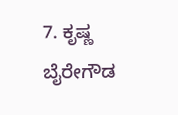7. ಕೃಷ್ಣ ಬೈರೇಗೌಡ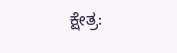ಕ್ಷೇತ್ರ: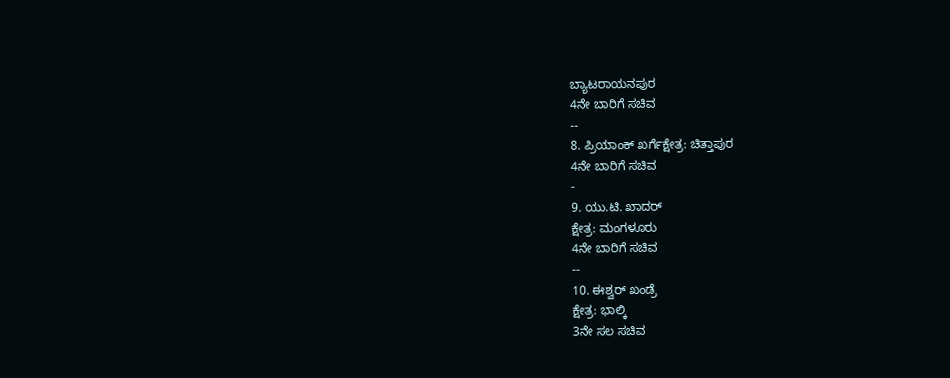ಬ್ಯಾಟರಾಯನಪುರ
4ನೇ ಬಾರಿಗೆ ಸಚಿವ
--
8. ಪ್ರಿಯಾಂಕ್ ಖರ್ಗೆಕ್ಷೇತ್ರ: ಚಿತ್ತಾಪುರ
4ನೇ ಬಾರಿಗೆ ಸಚಿವ
-
9. ಯು.ಟಿ. ಖಾದರ್
ಕ್ಷೇತ್ರ: ಮಂಗಳೂರು
4ನೇ ಬಾರಿಗೆ ಸಚಿವ
--
10. ಈಶ್ವರ್ ಖಂಡ್ರೆ
ಕ್ಷೇತ್ರ: ಭಾಲ್ಕಿ
3ನೇ ಸಲ ಸಚಿವ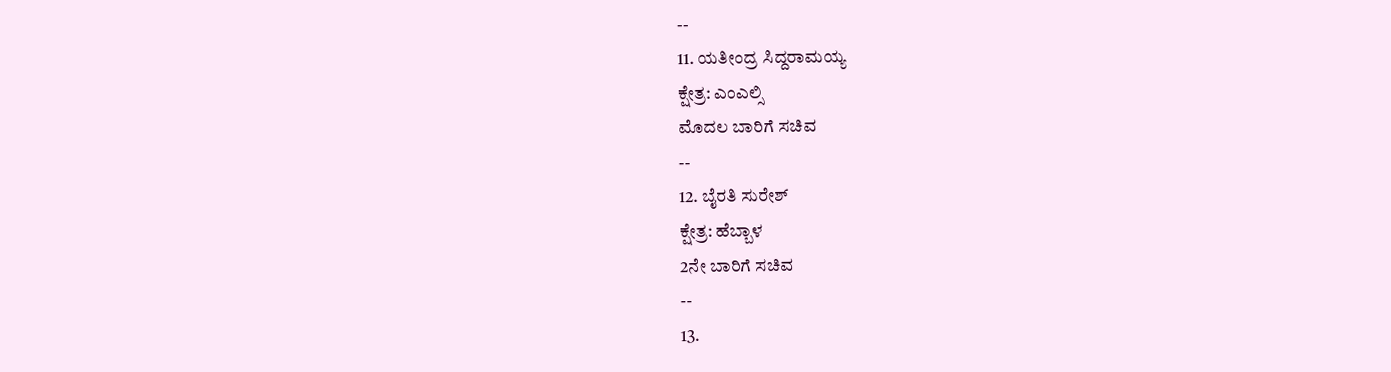--
11. ಯತೀಂದ್ರ ಸಿದ್ದರಾಮಯ್ಯ
ಕ್ಷೇತ್ರ: ಎಂಎಲ್ಸಿ
ಮೊದಲ ಬಾರಿಗೆ ಸಚಿವ
--
12. ಬೈರತಿ ಸುರೇಶ್
ಕ್ಷೇತ್ರ: ಹೆಬ್ಬಾಳ
2ನೇ ಬಾರಿಗೆ ಸಚಿವ
--
13.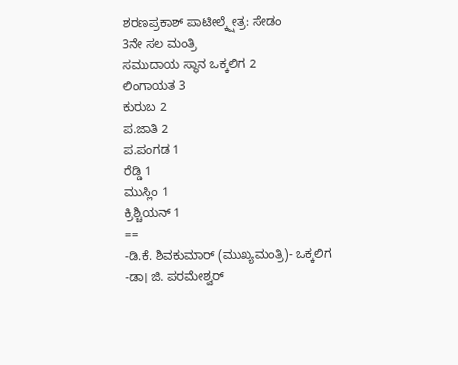ಶರಣಪ್ರಕಾಶ್ ಪಾಟೀಲ್ಕ್ಷೇತ್ರ: ಸೇಡಂ
3ನೇ ಸಲ ಮಂತ್ರಿ
ಸಮುದಾಯ ಸ್ಥಾನ ಒಕ್ಕಲಿಗ 2
ಲಿಂಗಾಯತ 3
ಕುರುಬ 2
ಪ.ಜಾತಿ 2
ಪ.ಪಂಗಡ 1
ರೆಡ್ಡಿ 1
ಮುಸ್ಲಿಂ 1
ಕ್ರಿಶ್ಚಿಯನ್ 1
==
-ಡಿ.ಕೆ. ಶಿವಕುಮಾರ್ (ಮುಖ್ಯಮಂತ್ರಿ)- ಒಕ್ಕಲಿಗ
-ಡಾ। ಜಿ. ಪರಮೇಶ್ವರ್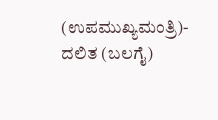(ಉಪಮುಖ್ಯಮಂತ್ರಿ)- ದಲಿತ (ಬಲಗೈ)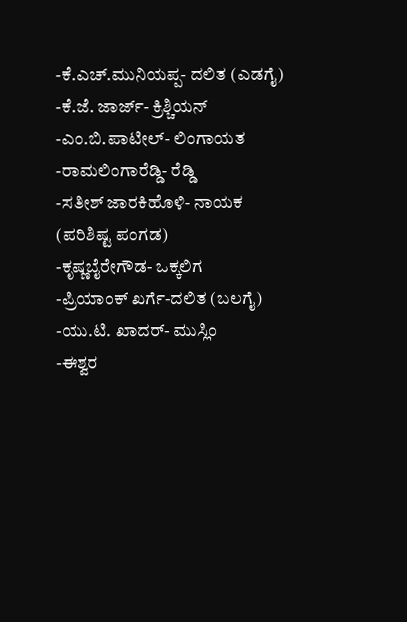-ಕೆ.ಎಚ್.ಮುನಿಯಪ್ಪ- ದಲಿತ (ಎಡಗೈ)
-ಕೆ.ಜೆ. ಜಾರ್ಜ್- ಕ್ರಿಶ್ಚಿಯನ್
-ಎಂ.ಬಿ.ಪಾಟೀಲ್- ಲಿಂಗಾಯತ
-ರಾಮಲಿಂಗಾರೆಡ್ಡಿ- ರೆಡ್ಡಿ
-ಸತೀಶ್ ಜಾರಕಿಹೊಳಿ- ನಾಯಕ (ಪರಿಶಿಷ್ಟ ಪಂಗಡ)
-ಕೃಷ್ಣಬೈರೇಗೌಡ- ಒಕ್ಕಲಿಗ
-ಪ್ರಿಯಾಂಕ್ ಖರ್ಗೆ-ದಲಿತ (ಬಲಗೈ)
-ಯು.ಟಿ. ಖಾದರ್- ಮುಸ್ಲಿಂ
-ಈಶ್ವರ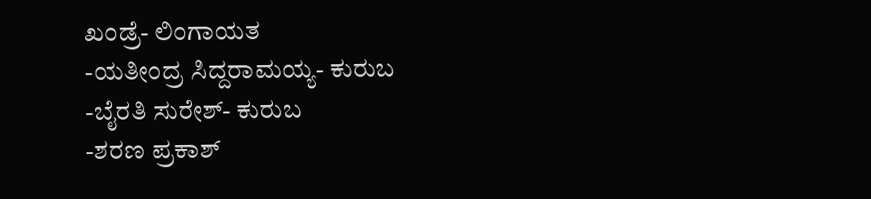ಖಂಡ್ರೆ- ಲಿಂಗಾಯತ
-ಯತೀಂದ್ರ ಸಿದ್ದರಾಮಯ್ಯ- ಕುರುಬ
-ಬೈರತಿ ಸುರೇಶ್- ಕುರುಬ
-ಶರಣ ಪ್ರಕಾಶ್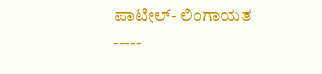ಪಾಟೀಲ್- ಲಿಂಗಾಯತ
-----